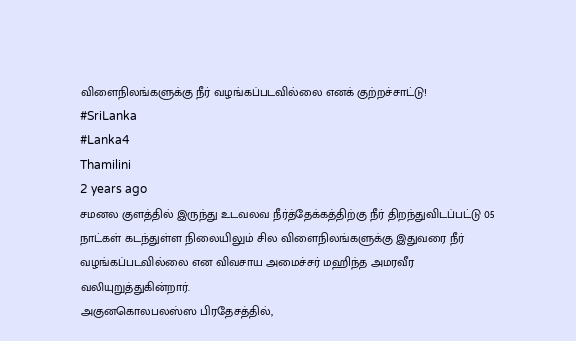விளைநிலங்களுக்கு நீர் வழங்கப்படவில்லை எனக் குற்றச்சாட்டு!
#SriLanka
#Lanka4
Thamilini
2 years ago
சமனல குளத்தில் இருந்து உடவலவ நீர்த்தேக்கத்திற்கு நீர் திறந்துவிடப்பட்டு 05 நாட்கள் கடந்துள்ள நிலையிலும் சில விளைநிலங்களுக்கு இதுவரை நீர் வழங்கப்படவில்லை என விவசாய அமைச்சர் மஹிந்த அமரவீர வலியுறுத்துகின்றார்.
அகுனகொலபலஸ்ஸ பிரதேசத்தில்,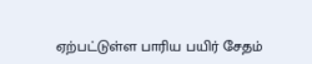ஏற்பட்டுள்ள பாரிய பயிர் சேதம்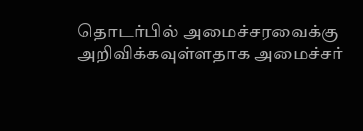தொடர்பில் அமைச்சரவைக்கு அறிவிக்கவுள்ளதாக அமைச்சர்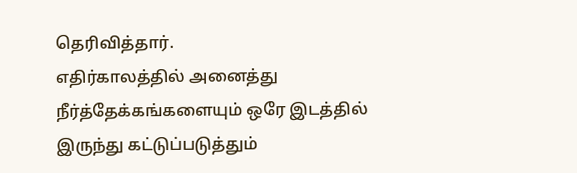தெரிவித்தார்.
எதிர்காலத்தில் அனைத்து நீர்த்தேக்கங்களையும் ஒரே இடத்தில் இருந்து கட்டுப்படுத்தும்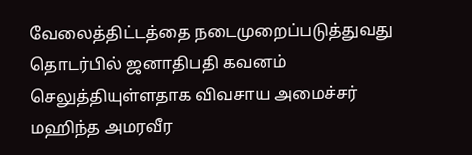வேலைத்திட்டத்தை நடைமுறைப்படுத்துவது தொடர்பில் ஜனாதிபதி கவனம் செலுத்தியுள்ளதாக விவசாய அமைச்சர் மஹிந்த அமரவீர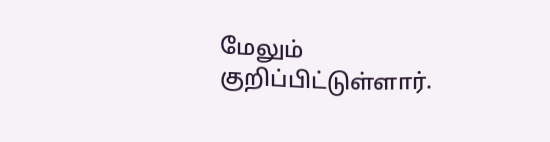மேலும் குறிப்பிட்டுள்ளார்.